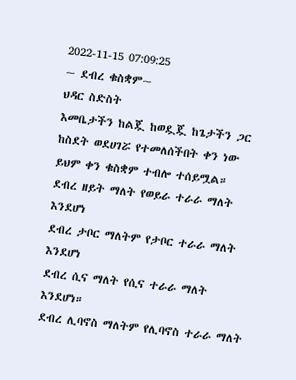2022-11-15 07:09:25
~ ደብረ ቁስቋም~
ህዳር ስድስት
እመቤታችን ከልጇ ከወዷጇ ከጌታችን ጋር ከስደት ወደሀገሯ የተመለሰችበት ቀን ነው
ይህም ቀን ቁስቋም ተብሎ ተሰይሟል።
ደብረ ዘይት ማለት የወይራ ተራራ ማለት እንደሆነ
ደብረ ታቦር ማለትም የታቦር ተራራ ማለት እንደሆነ
ደብረ ሲና ማለት የሲና ተራራ ማለት እንደሆነ።
ደብረ ሊባኖስ ማለትም የሊባኖስ ተራራ ማለት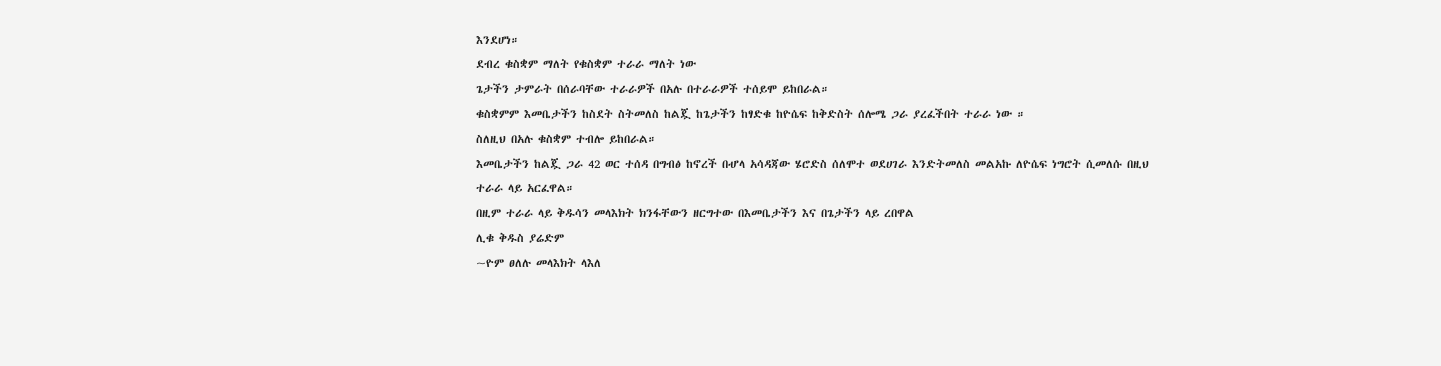እንደሆነ።
ደብረ ቁስቋም ማለት የቁስቋም ተራራ ማለት ነው
ጌታችን ታምራት በሰራባቸው ተራራዎች በአሉ በተራራዎች ተሰይሞ ይከበራል።
ቁስቋምም እመቤታችን ከስደት ስትመለስ ከልጇ ከጌታችን ከፃድቁ ከዮሴፍ ከቅድስት ሰሎሜ ጋራ ያረፈችበት ተራራ ነው ።
ስለዚህ በአሉ ቁስቋም ተብሎ ይከበራል።
እመቤታችን ከልጇ ጋራ 42 ወር ተሰዳ በግብፅ ከኖረች በሇላ አሳዳጃው ሄሮድስ ሰለሞተ ወደሀገራ እንድትመለስ መልአኩ ለዮሴፍ ነግሮት ሲመለሱ በዚህ ተራራ ላይ አርፈዋል።
በዚም ተራራ ላይ ቅዱሳን መላእክት ክንፋቸውን ዘርግተው በእመቤታችን እና በጌታችን ላይ ረበዋል
ሊቁ ቅዱስ ያሬድም
~ዮም ፀለሉ መላእክት ላእለ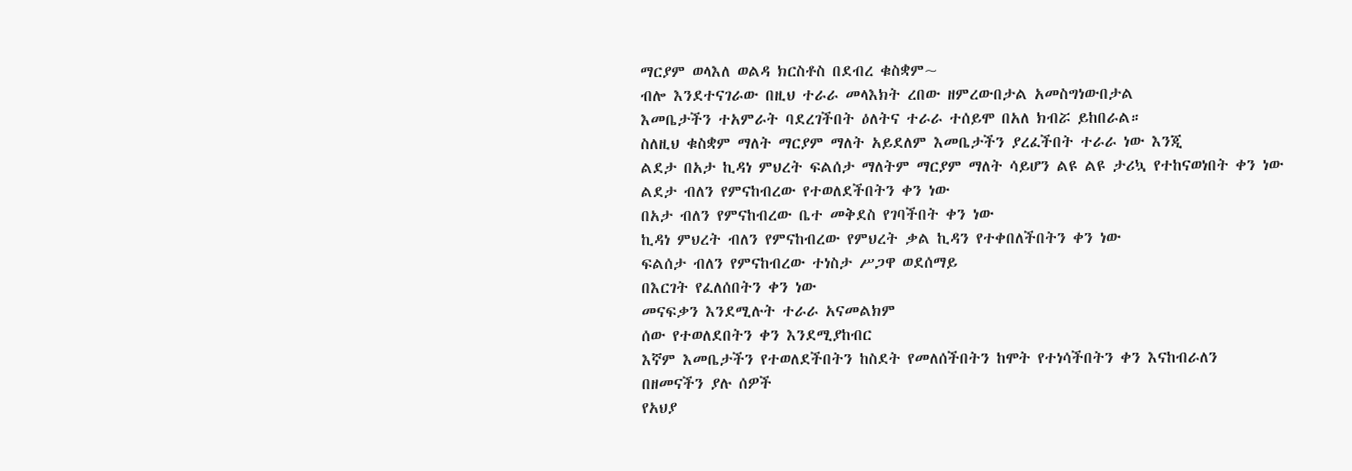ማርያም ወላእለ ወልዳ ክርስቶስ በደብረ ቁስቋም~
ብሎ እንደተናገራው በዚህ ተራራ መላእክት ረበው ዘምረውበታል አመስግነውበታል
እመቤታችን ተአምራት ባደረገችበት ዕለትና ተራራ ተሰይሞ በአለ ክብሯ ይከበራል።
ስለዚህ ቁስቋም ማለት ማርያም ማለት አይደለም እመቤታችን ያረፈችበት ተራራ ነው እንጂ
ልደታ በአታ ኪዳነ ምህረት ፍልሰታ ማለትም ማርያም ማለት ሳይሆን ልዩ ልዩ ታሪኳ የተከናወነበት ቀን ነው
ልደታ ብለን የምናከብረው የተወለደችበትን ቀን ነው
በአታ ብለን የምናከብረው ቤተ መቅደስ የገባችበት ቀን ነው
ኪዳነ ምህረት ብለን የምናከብረው የምህረት ቃል ኪዳን የተቀበለችበትን ቀን ነው
ፍልሰታ ብለን የምናከብረው ተነስታ ሥጋዋ ወደሰማይ
በእርገት የፈለሰበትን ቀን ነው
መናፍቃን እንደሚሉት ተራራ አናመልክም
ሰው የተወለደበትን ቀን እንደሚያከብር
እኛም እመቤታችን የተወለደችበትን ከስደት የመለሰችበትን ከሞት የተነሳችበትን ቀን እናከብራለን
በዘመናችን ያሉ ሰዎች
የአህያ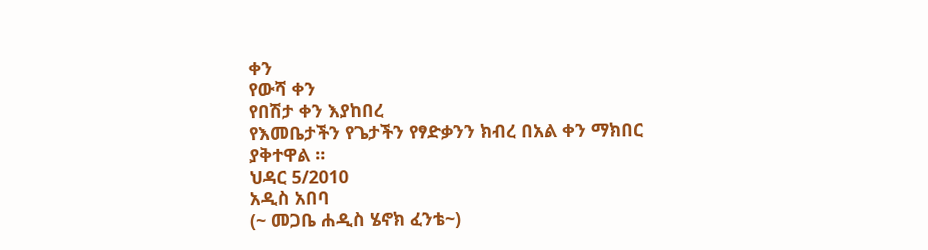ቀን
የውሻ ቀን
የበሽታ ቀን እያከበረ
የእመቤታችን የጌታችን የፃድቃንን ክብረ በአል ቀን ማክበር ያቅተዋል ።
ህዳር 5/2010
አዲስ አበባ
(~ መጋቤ ሐዲስ ሄኖክ ፈንቴ~)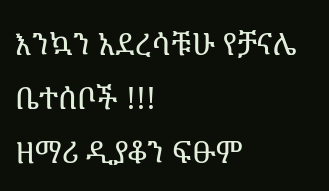እንኳን አደረሳቹሁ የቻናሌ ቤተሰቦች !!!
ዘማሪ ዲያቆን ፍፁም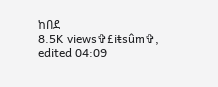ከበደ
8.5K views✞£iŧsûm✞, edited 04:09